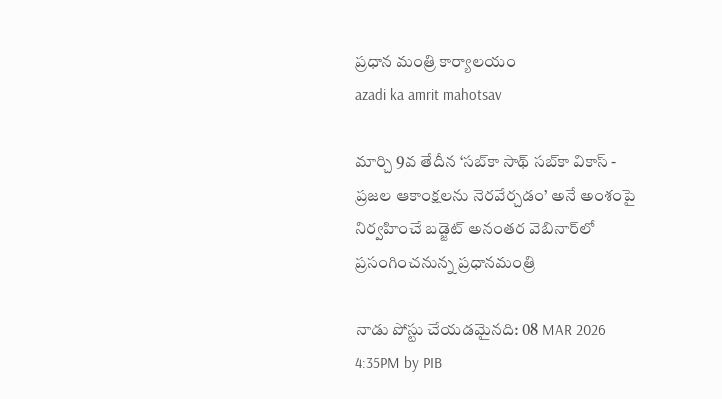ప్రధాన మంత్రి కార్యాలయం
azadi ka amrit mahotsav

మార్చి 9వ తేదీన ‘సబ్‌కా సాథ్ సబ్‌కా వికాస్ - ప్రజల ఆకాంక్షలను నెరవేర్చడం’ అనే అంశంపై నిర్వహించే బడ్జెట్ అనంతర వెబినార్‌లో ప్రసంగించనున్న ప్రధానమంత్రి

నాడు పోస్టు చేయడమైనది: 08 MAR 2026 4:35PM by PIB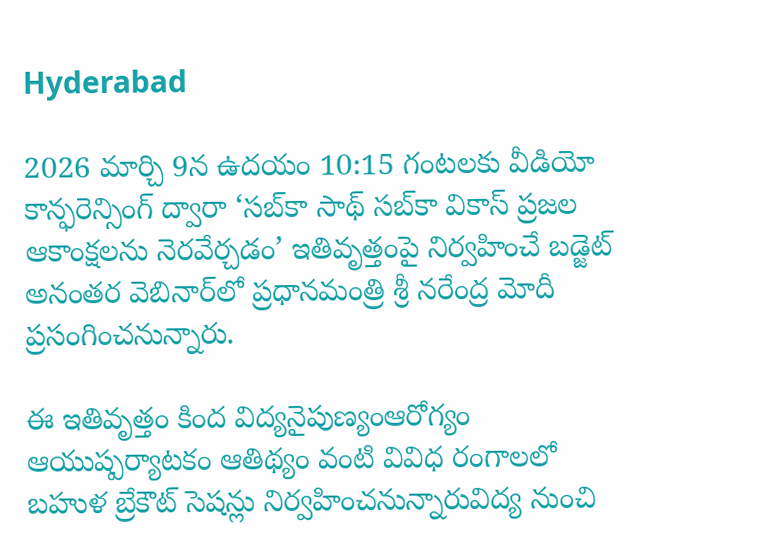Hyderabad

2026 మార్చి 9న ఉదయం 10:15 గంటలకు వీడియో కాన్ఫరెన్సింగ్ ద్వారా ‘సబ్‌కా సాథ్ సబ్‌కా వికాస్ ప్రజల ఆకాంక్షలను నెరవేర్చడం’ ఇతివృత్తంపై నిర్వహించే బడ్జెట్ అనంతర వెబినార్‌లో ప్రధానమంత్రి శ్రీ నరేంద్ర మోదీ ప్రసంగించనున్నారు.

ఈ ఇతివృత్తం కింద విద్యనైపుణ్యంఆరోగ్యం ఆయుష్పర్యాటకం ఆతిథ్యం వంటి వివిధ రంగాలలో బహుళ బ్రేకౌట్ సెషన్లు నిర్వహించనున్నారువిద్య నుంచి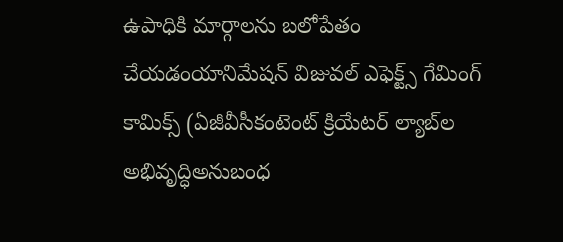ఉపాధికి మార్గాలను బలోపేతం చేయడంయానిమేషన్ విజువల్ ఎఫెక్ట్స్ గేమింగ్ కామిక్స్ (ఏజీవీసీకంటెంట్ క్రియేటర్ ల్యాబ్‌ల అభివృద్ధిఅనుబంధ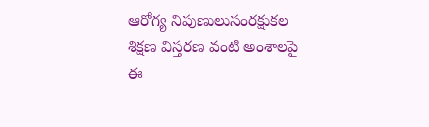ఆరోగ్య నిపుణులుసంరక్షుకల శిక్షణ విస్తరణ వంటి అంశాలపై ఈ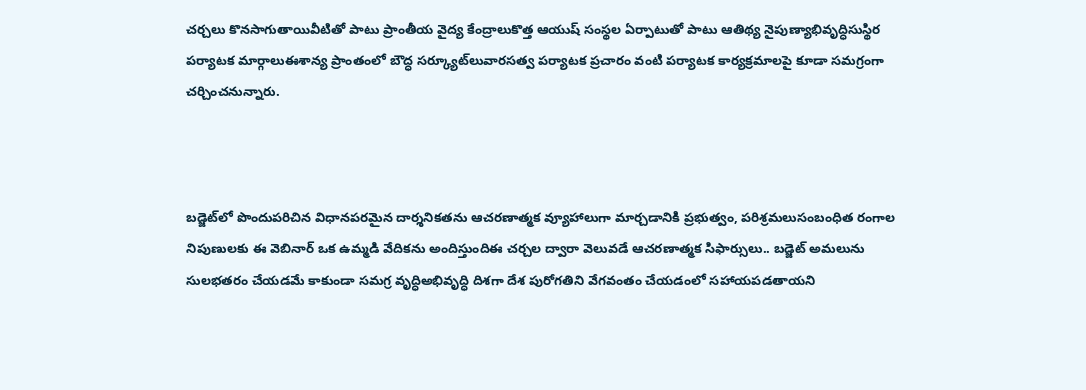చర్చలు కొనసాగుతాయివీటితో పాటు ప్రాంతీయ వైద్య కేంద్రాలుకొత్త ఆయుష్ సంస్థల ఏర్పాటుతో పాటు ఆతిథ్య నైపుణ్యాభివృద్ధిసుస్థిర పర్యాటక మార్గాలుఈశాన్య ప్రాంతంలో బౌద్ధ సర్క్యూట్‌లువారసత్వ పర్యాటక ప్రచారం వంటి పర్యాటక కార్యక్రమాలపై కూడా సమగ్రంగా చర్చించనున్నారు.



బడ్జెట్‌లో పొందుపరిచిన విధానపరమైన దార్శనికతను ఆచరణాత్మక వ్యూహాలుగా మార్చడానికి ప్రభుత్వం, పరిశ్రమలుసంబంధిత రంగాల నిపుణులకు ఈ వెబినార్ ఒక ఉమ్మడి వేదికను అందిస్తుందిఈ చర్చల ద్వారా వెలువడే ఆచరణాత్మక సిఫార్సులు.. బడ్జెట్ అమలును సులభతరం చేయడమే కాకుండా సమగ్ర వృద్ధిఅభివృద్ధి దిశగా దేశ పురోగతిని వేగవంతం చేయడంలో సహాయపడతాయని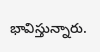భావిస్తున్నారు.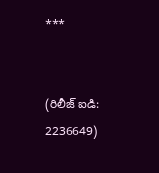***


(రిలీజ్ ఐడి: 2236649)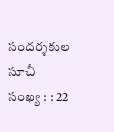సందర్శకుల సూచీ సంఖ్య : : 22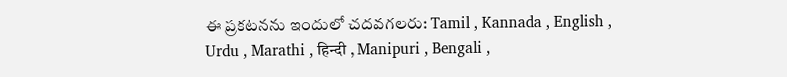ఈ ప్రకటనను ఇందులో చదవగలరు: Tamil , Kannada , English , Urdu , Marathi , हिन्दी , Manipuri , Bengali ,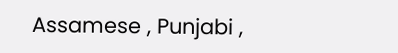Assamese , Punjabi ,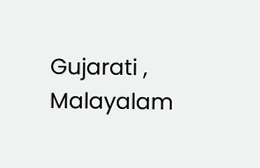Gujarati , Malayalam